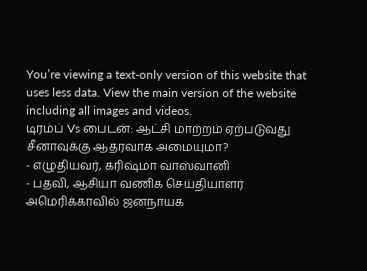You’re viewing a text-only version of this website that uses less data. View the main version of the website including all images and videos.
டிரம்ப் Vs பைடன்: ஆட்சி மாற்றம் ஏற்படுவது சீனாவுக்கு ஆதரவாக அமையுமா?
- எழுதியவர், கரிஷ்மா வாஸ்வானி
- பதவி, ஆசியா வணிக செய்தியாளர்
அமெரிக்காவில் ஜனநாயக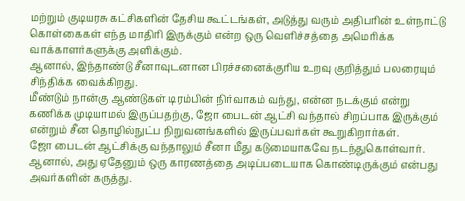மற்றும் குடியரசு கட்சிகளின் தேசிய கூட்டங்கள், அடுத்து வரும் அதிபரின் உள்நாட்டு கொள்கைகள் எந்த மாதிரி இருக்கும் என்ற ஒரு வெளிச்சத்தை அமெரிக்க வாக்காளர்களுக்கு அளிக்கும்.
ஆனால், இந்தாண்டு சீனாவுடனான பிரச்சனைக்குரிய உறவு குறித்தும் பலரையும் சிந்திக்க வைக்கிறது.
மீண்டும் நான்கு ஆண்டுகள் டிரம்பின் நிர்வாகம் வந்து, என்ன நடக்கும் என்று கணிக்க முடியாமல் இருப்பதற்கு, ஜோ பைடன் ஆட்சி வந்தால் சிறப்பாக இருக்கும் என்றும் சீன தொழில்நுட்ப நிறுவனங்களில் இருப்பவர்கள் கூறுகிறார்கள்.
ஜோ பைடன் ஆட்சிக்கு வந்தாலும் சீனா மீது கடுமையாகவே நடந்துகொள்வார். ஆனால், அது ஏதேனும் ஒரு காரணத்தை அடிப்படையாக கொண்டிருக்கும் என்பது அவர்களின் கருத்து.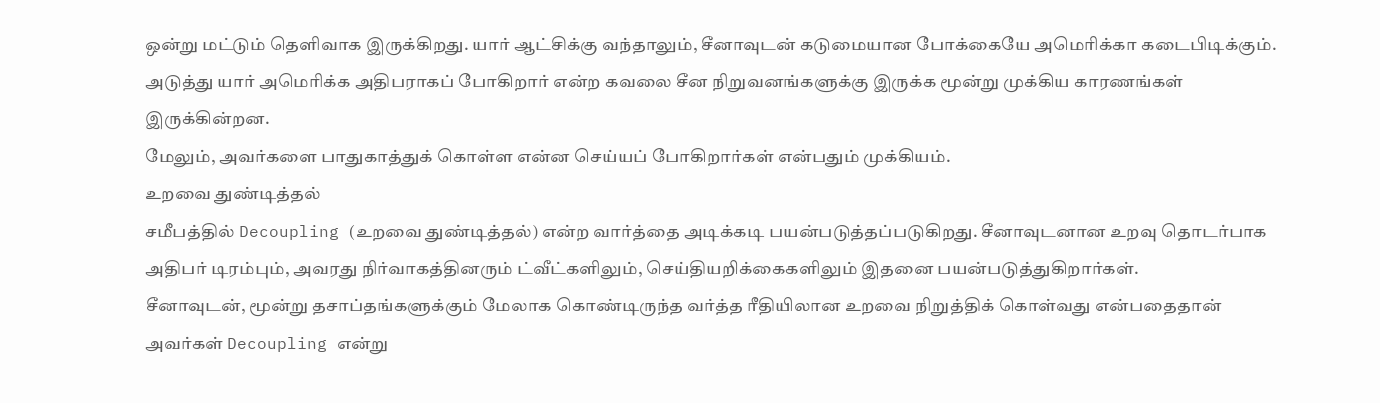ஒன்று மட்டும் தெளிவாக இருக்கிறது. யார் ஆட்சிக்கு வந்தாலும், சீனாவுடன் கடுமையான போக்கையே அமெரிக்கா கடைபிடிக்கும்.
அடுத்து யார் அமெரிக்க அதிபராகப் போகிறார் என்ற கவலை சீன நிறுவனங்களுக்கு இருக்க மூன்று முக்கிய காரணங்கள் இருக்கின்றன.
மேலும், அவர்களை பாதுகாத்துக் கொள்ள என்ன செய்யப் போகிறார்கள் என்பதும் முக்கியம்.
உறவை துண்டித்தல்
சமீபத்தில் Decoupling (உறவை துண்டித்தல்) என்ற வார்த்தை அடிக்கடி பயன்படுத்தப்படுகிறது. சீனாவுடனான உறவு தொடர்பாக அதிபர் டிரம்பும், அவரது நிர்வாகத்தினரும் ட்வீட்களிலும், செய்தியறிக்கைகளிலும் இதனை பயன்படுத்துகிறார்கள்.
சீனாவுடன், மூன்று தசாப்தங்களுக்கும் மேலாக கொண்டிருந்த வர்த்த ரீதியிலான உறவை நிறுத்திக் கொள்வது என்பதைதான் அவர்கள் Decoupling என்று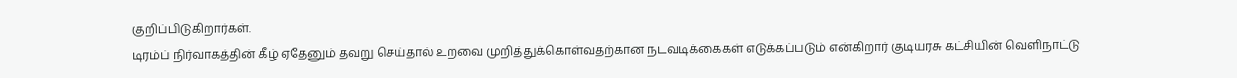குறிப்பிடுகிறார்கள்.
டிரம்ப் நிர்வாகத்தின் கீழ் ஏதேனும் தவறு செய்தால் உறவை முறித்துக்கொள்வதற்கான நடவடிக்கைகள் எடுக்கப்படும் என்கிறார் குடியரசு கட்சியின் வெளிநாட்டு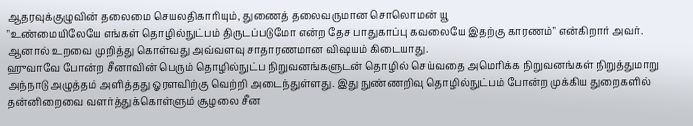ஆதரவுக்குழுவின் தலைமை செயலதிகாரியும், துணைத் தலைவருமான சொலொமன் யூ
"உண்மையிலேயே எங்கள் தொழில்நுட்பம் திருடப்படுமோ என்ற தேச பாதுகாப்பு கவலையே இதற்கு காரணம்" என்கிறார் அவர்.
ஆனால் உறவை முறித்து கொள்வது அவ்வளவு சாதாரணமான விஷயம் கிடையாது.
ஹுவாவே போன்ற சீனாவின் பெரும் தொழில்நுட்ப நிறுவனங்களுடன் தொழில் செய்வதை அமெரிக்க நிறுவனங்கள் நிறுத்துமாறு அந்நாடு அழுத்தம் அளித்தது ஓரளவிற்கு வெற்றி அடைந்துள்ளது. இது நுண்ணறிவு தொழில்நுட்பம் போன்ற முக்கிய துறைகளில் தன்னிறைவை வளர்த்துக்கொள்ளும் சூழலை சீன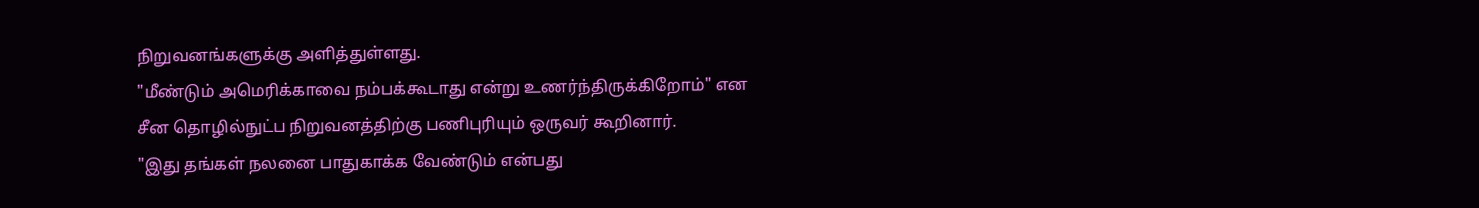நிறுவனங்களுக்கு அளித்துள்ளது.
"மீண்டும் அமெரிக்காவை நம்பக்கூடாது என்று உணர்ந்திருக்கிறோம்" என சீன தொழில்நுட்ப நிறுவனத்திற்கு பணிபுரியும் ஒருவர் கூறினார்.
"இது தங்கள் நலனை பாதுகாக்க வேண்டும் என்பது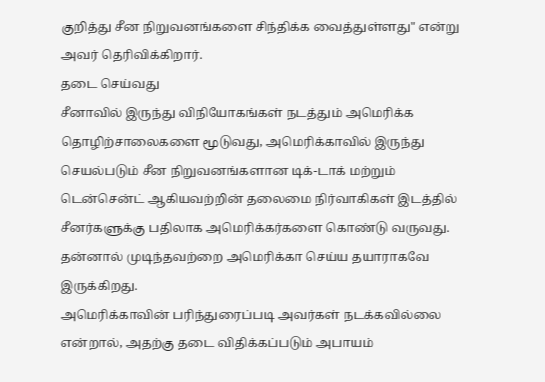குறித்து சீன நிறுவனங்களை சிந்திக்க வைத்துள்ளது" என்று அவர் தெரிவிக்கிறார்.
தடை செய்வது
சீனாவில் இருந்து விநியோகங்கள் நடத்தும் அமெரிக்க தொழிற்சாலைகளை மூடுவது, அமெரிக்காவில் இருந்து செயல்படும் சீன நிறுவனங்களான டிக்-டாக் மற்றும் டென்சென்ட் ஆகியவற்றின் தலைமை நிர்வாகிகள் இடத்தில் சீனர்களுக்கு பதிலாக அமெரிக்கர்களை கொண்டு வருவது. தன்னால் முடிந்தவற்றை அமெரிக்கா செய்ய தயாராகவே இருக்கிறது.
அமெரிக்காவின் பரிந்துரைப்படி அவர்கள் நடக்கவில்லை என்றால், அதற்கு தடை விதிக்கப்படும் அபாயம்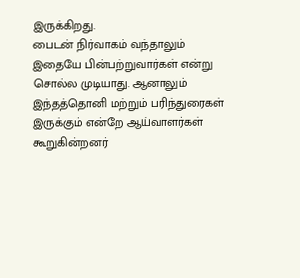இருக்கிறது.
பைடன் நிர்வாகம் வந்தாலும் இதையே பின்பற்றுவார்கள் என்று சொல்ல முடியாது. ஆனாலும் இந்தத்தொனி மற்றும் பரிந்துரைகள் இருக்கும் என்றே ஆய்வாளர்கள் கூறுகின்றனர்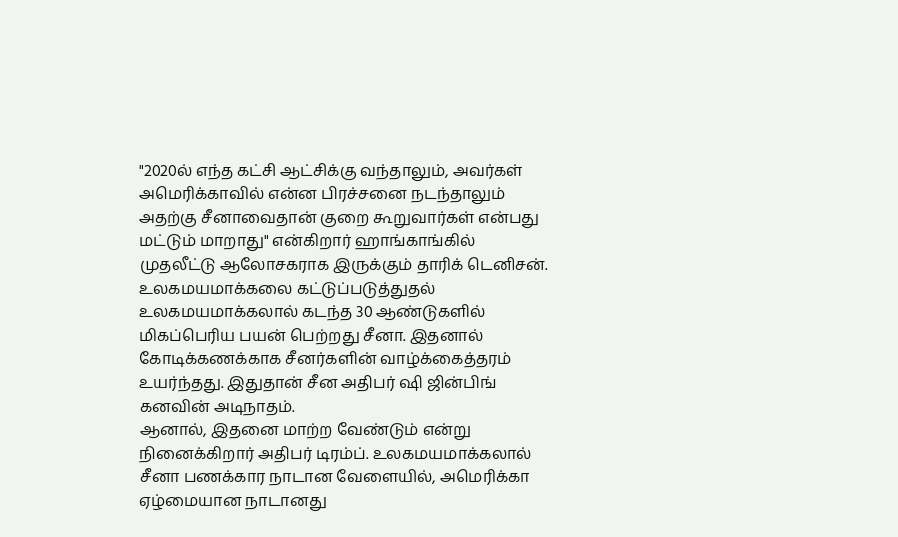"2020ல் எந்த கட்சி ஆட்சிக்கு வந்தாலும், அவர்கள் அமெரிக்காவில் என்ன பிரச்சனை நடந்தாலும் அதற்கு சீனாவைதான் குறை கூறுவார்கள் என்பது மட்டும் மாறாது" என்கிறார் ஹாங்காங்கில் முதலீட்டு ஆலோசகராக இருக்கும் தாரிக் டெனிசன்.
உலகமயமாக்கலை கட்டுப்படுத்துதல்
உலகமயமாக்கலால் கடந்த 30 ஆண்டுகளில் மிகப்பெரிய பயன் பெற்றது சீனா. இதனால் கோடிக்கணக்காக சீனர்களின் வாழ்க்கைத்தரம் உயர்ந்தது. இதுதான் சீன அதிபர் ஷி ஜின்பிங் கனவின் அடிநாதம்.
ஆனால், இதனை மாற்ற வேண்டும் என்று நினைக்கிறார் அதிபர் டிரம்ப். உலகமயமாக்கலால் சீனா பணக்கார நாடான வேளையில், அமெரிக்கா ஏழ்மையான நாடானது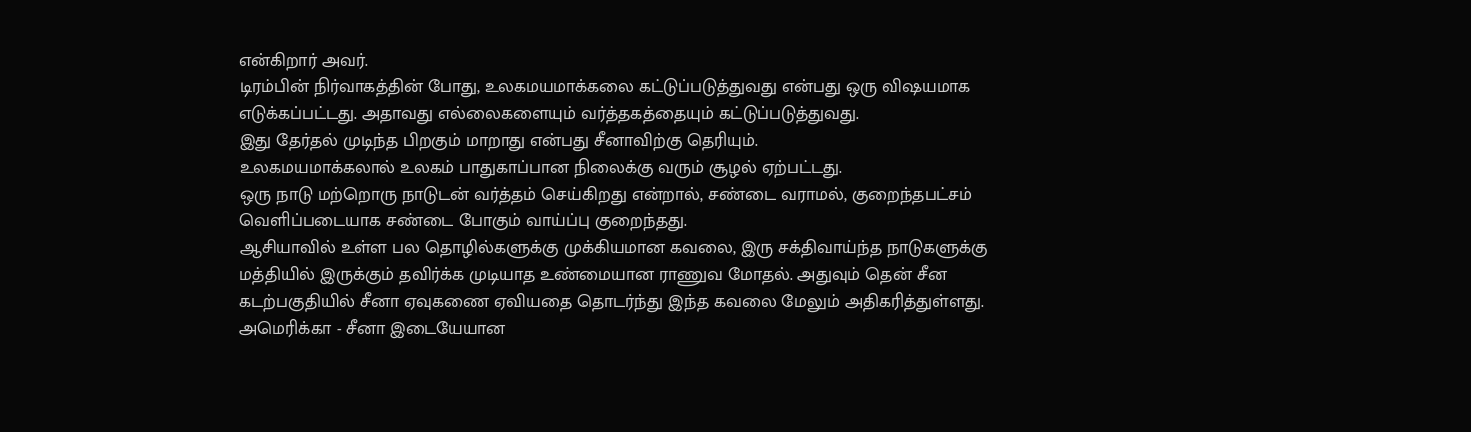என்கிறார் அவர்.
டிரம்பின் நிர்வாகத்தின் போது, உலகமயமாக்கலை கட்டுப்படுத்துவது என்பது ஒரு விஷயமாக எடுக்கப்பட்டது. அதாவது எல்லைகளையும் வர்த்தகத்தையும் கட்டுப்படுத்துவது.
இது தேர்தல் முடிந்த பிறகும் மாறாது என்பது சீனாவிற்கு தெரியும்.
உலகமயமாக்கலால் உலகம் பாதுகாப்பான நிலைக்கு வரும் சூழல் ஏற்பட்டது.
ஒரு நாடு மற்றொரு நாடுடன் வர்த்தம் செய்கிறது என்றால், சண்டை வராமல், குறைந்தபட்சம் வெளிப்படையாக சண்டை போகும் வாய்ப்பு குறைந்தது.
ஆசியாவில் உள்ள பல தொழில்களுக்கு முக்கியமான கவலை, இரு சக்திவாய்ந்த நாடுகளுக்கு மத்தியில் இருக்கும் தவிர்க்க முடியாத உண்மையான ராணுவ மோதல். அதுவும் தென் சீன கடற்பகுதியில் சீனா ஏவுகணை ஏவியதை தொடர்ந்து இந்த கவலை மேலும் அதிகரித்துள்ளது.
அமெரிக்கா - சீனா இடையேயான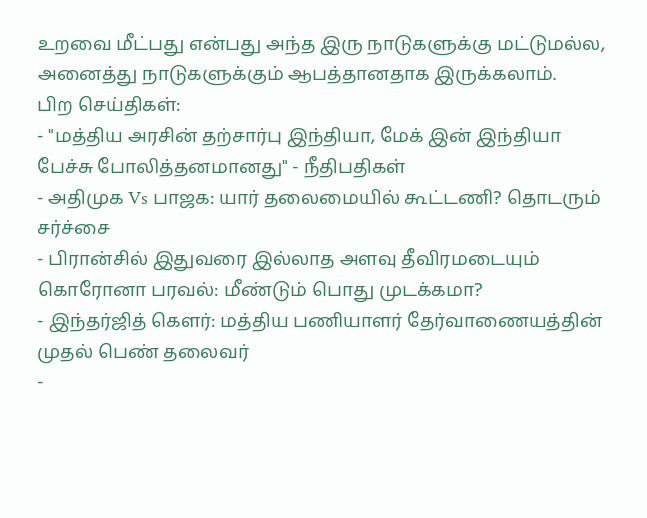உறவை மீட்பது என்பது அந்த இரு நாடுகளுக்கு மட்டுமல்ல, அனைத்து நாடுகளுக்கும் ஆபத்தானதாக இருக்கலாம்.
பிற செய்திகள்:
- "மத்திய அரசின் தற்சார்பு இந்தியா, மேக் இன் இந்தியா பேச்சு போலித்தனமானது" - நீதிபதிகள்
- அதிமுக Vs பாஜக: யார் தலைமையில் கூட்டணி? தொடரும் சர்ச்சை
- பிரான்சில் இதுவரை இல்லாத அளவு தீவிரமடையும் கொரோனா பரவல்: மீண்டும் பொது முடக்கமா?
- இந்தர்ஜித் கௌர்: மத்திய பணியாளர் தேர்வாணையத்தின் முதல் பெண் தலைவர்
-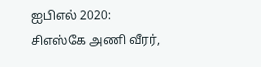ஐபிஎல் 2020: சிஎஸ்கே அணி வீரர்,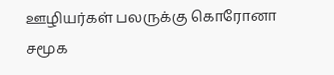ஊழியர்கள் பலருக்கு கொரோனா
சமூக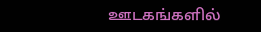ஊடகங்களில்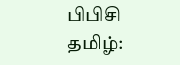பிபிசி தமிழ்: